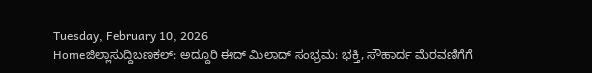Tuesday, February 10, 2026
Homeಜಿಲ್ಲಾಸುದ್ದಿಬಣಕಲ್‌: ಅದ್ದೂರಿ ಈದ್ ಮಿಲಾದ್ ಸಂಭ್ರಮ: ಭಕ್ತಿ, ಸೌಹಾರ್ದ ಮೆರವಣಿಗೆಗೆ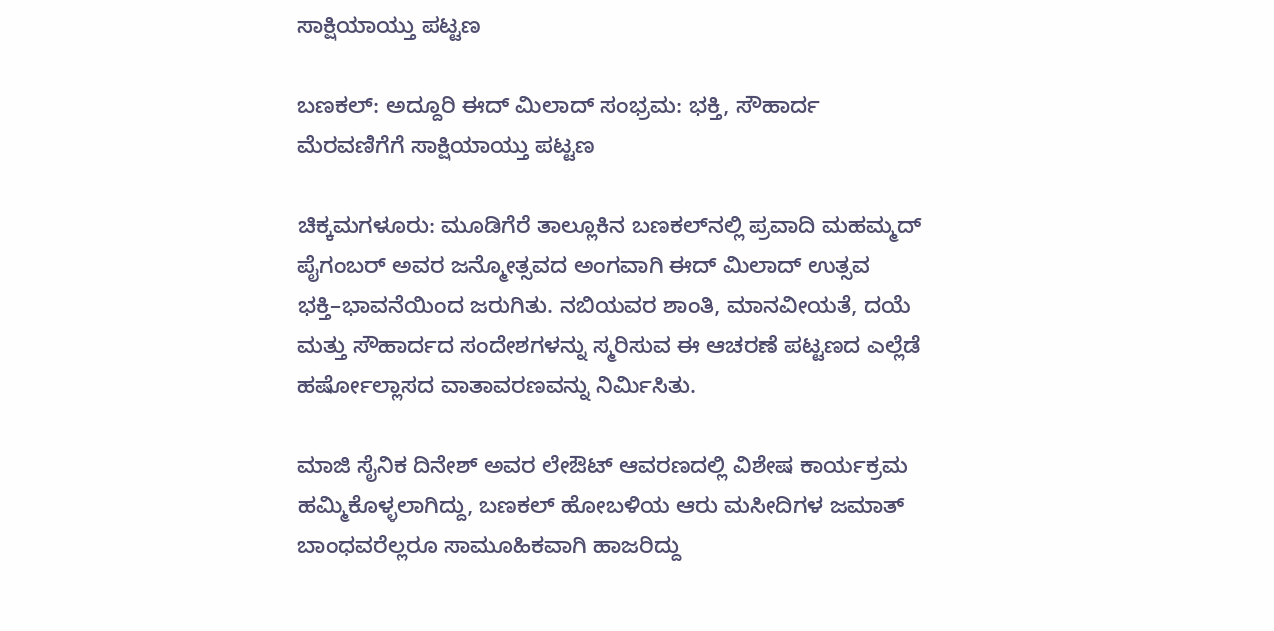ಸಾಕ್ಷಿಯಾಯ್ತು ಪಟ್ಟಣ

ಬಣಕಲ್‌: ಅದ್ದೂರಿ ಈದ್ ಮಿಲಾದ್ ಸಂಭ್ರಮ: ಭಕ್ತಿ, ಸೌಹಾರ್ದ ಮೆರವಣಿಗೆಗೆ ಸಾಕ್ಷಿಯಾಯ್ತು ಪಟ್ಟಣ

ಚಿಕ್ಕಮಗಳೂರು: ಮೂಡಿಗೆರೆ ತಾಲ್ಲೂಕಿನ ಬಣಕಲ್‌ನಲ್ಲಿ ಪ್ರವಾದಿ ಮಹಮ್ಮದ್ ಪೈಗಂಬರ್ ಅವರ ಜನ್ಮೋತ್ಸವದ ಅಂಗವಾಗಿ ಈದ್ ಮಿಲಾದ್ ಉತ್ಸವ ಭಕ್ತಿ–ಭಾವನೆಯಿಂದ ಜರುಗಿತು. ನಬಿಯವರ ಶಾಂತಿ, ಮಾನವೀಯತೆ, ದಯೆ ಮತ್ತು ಸೌಹಾರ್ದದ ಸಂದೇಶಗಳನ್ನು ಸ್ಮರಿಸುವ ಈ ಆಚರಣೆ ಪಟ್ಟಣದ ಎಲ್ಲೆಡೆ ಹರ್ಷೋಲ್ಲಾಸದ ವಾತಾವರಣವನ್ನು ನಿರ್ಮಿಸಿತು.

ಮಾಜಿ ಸೈನಿಕ ದಿನೇಶ್ ಅವರ ಲೇಔಟ್ ಆವರಣದಲ್ಲಿ ವಿಶೇಷ ಕಾರ್ಯಕ್ರಮ ಹಮ್ಮಿಕೊಳ್ಳಲಾಗಿದ್ದು, ಬಣಕಲ್ ಹೋಬಳಿಯ ಆರು ಮಸೀದಿಗಳ ಜಮಾತ್ ಬಾಂಧವರೆಲ್ಲರೂ ಸಾಮೂಹಿಕವಾಗಿ ಹಾಜರಿದ್ದು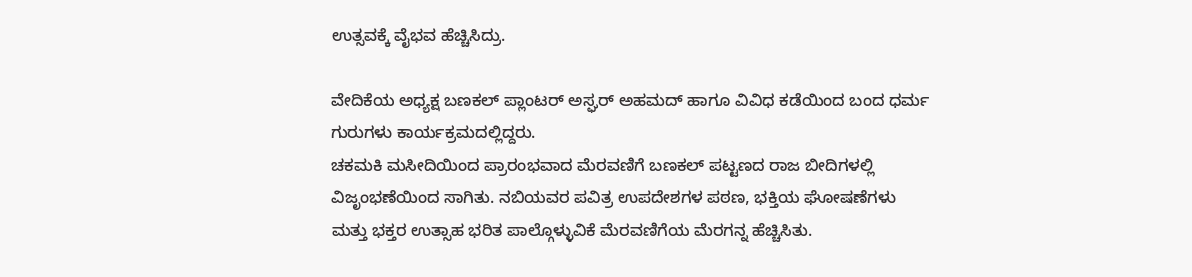ಉತ್ಸವಕ್ಕೆ ವೈಭವ ಹೆಚ್ಚಿಸಿದ್ರು.

ವೇದಿಕೆಯ ಅಧ್ಯಕ್ಷ ಬಣಕಲ್ ಪ್ಲಾಂಟರ್ ಅಸ್ಘರ್ ಅಹಮದ್ ಹಾಗೂ ವಿವಿಧ ಕಡೆಯಿಂದ ಬಂದ ಧರ್ಮ ಗುರುಗಳು ಕಾರ್ಯಕ್ರಮದಲ್ಲಿದ್ದರು.
ಚಕಮಕಿ ಮಸೀದಿಯಿಂದ ಪ್ರಾರಂಭವಾದ ಮೆರವಣಿಗೆ ಬಣಕಲ್ ಪಟ್ಟಣದ ರಾಜ ಬೀದಿಗಳಲ್ಲಿ ವಿಜೃಂಭಣೆಯಿಂದ ಸಾಗಿತು. ನಬಿಯವರ ಪವಿತ್ರ ಉಪದೇಶಗಳ ಪಠಣ, ಭಕ್ತಿಯ ಘೋಷಣೆಗಳು ಮತ್ತು ಭಕ್ತರ ಉತ್ಸಾಹ ಭರಿತ ಪಾಲ್ಗೊಳ್ಳುವಿಕೆ ಮೆರವಣಿಗೆಯ ಮೆರಗನ್ನ ಹೆಚ್ಚಿಸಿತು.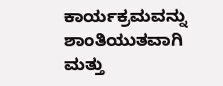ಕಾರ್ಯಕ್ರಮವನ್ನು ಶಾಂತಿಯುತವಾಗಿ ಮತ್ತು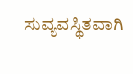ಸುವ್ಯವಸ್ಥಿತವಾಗಿ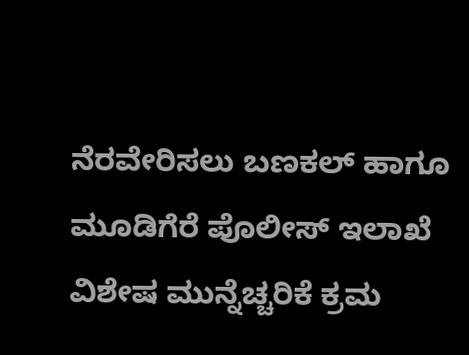ನೆರವೇರಿಸಲು ಬಣಕಲ್ ಹಾಗೂ ಮೂಡಿಗೆರೆ ಪೊಲೀಸ್ ಇಲಾಖೆ ವಿಶೇಷ ಮುನ್ನೆಚ್ಚರಿಕೆ ಕ್ರಮ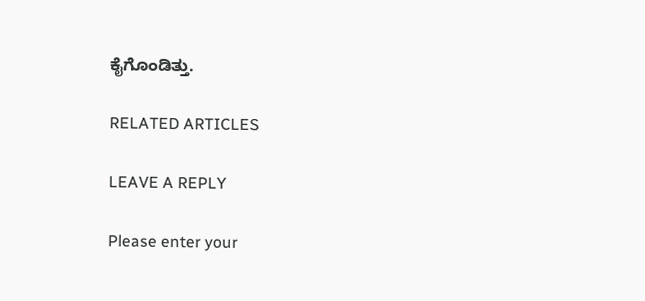ಕೈಗೊಂಡಿತ್ತು.

RELATED ARTICLES

LEAVE A REPLY

Please enter your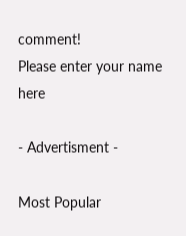comment!
Please enter your name here

- Advertisment -

Most Popular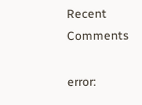Recent Comments

error: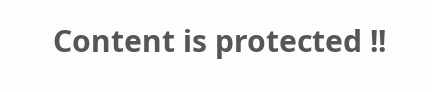Content is protected !!